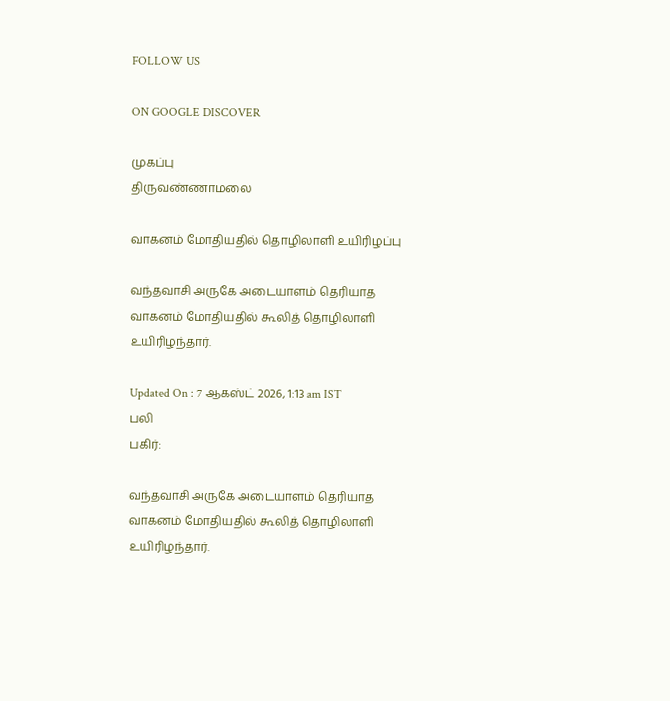FOLLOW US

ON GOOGLE DISCOVER

முகப்பு
திருவண்ணாமலை

வாகனம் மோதியதில் தொழிலாளி உயிரிழப்பு

வந்தவாசி அருகே அடையாளம் தெரியாத வாகனம் மோதியதில் கூலித் தொழிலாளி உயிரிழந்தார்.

Updated On : 7 ஆகஸ்ட் 2026, 1:13 am IST
பலி
பகிர்:

வந்தவாசி அருகே அடையாளம் தெரியாத வாகனம் மோதியதில் கூலித் தொழிலாளி உயிரிழந்தார்.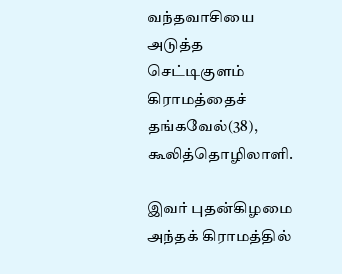வந்தவாசியை அடுத்த செட்டிகுளம் கிராமத்தைச் தங்கவேல்(38), கூலித்தொழிலாளி.

இவர் புதன்கிழமை அந்தக் கிராமத்தில்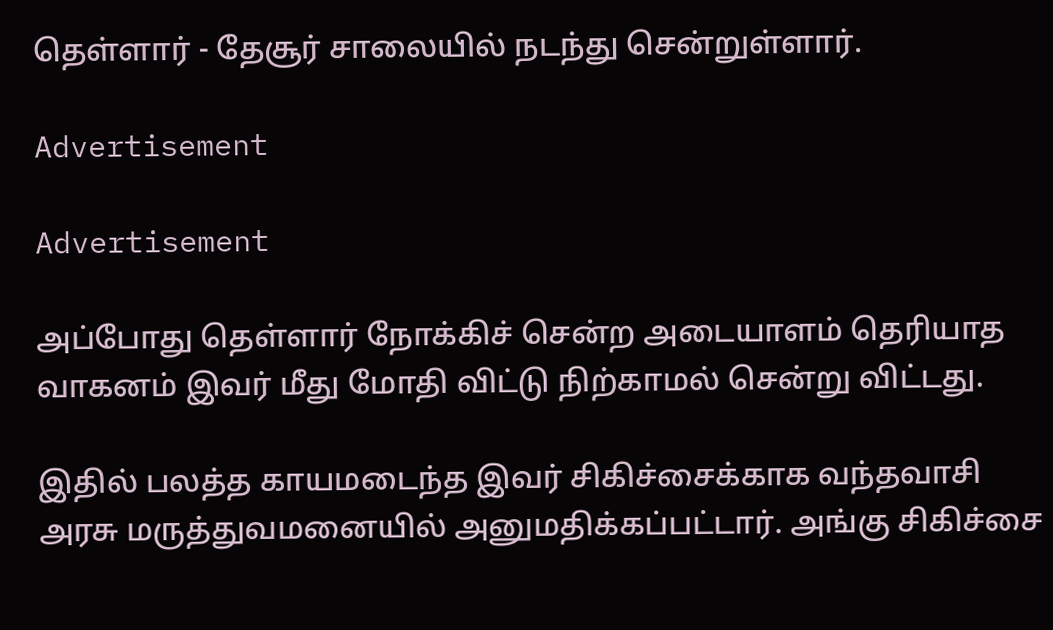தெள்ளார் - தேசூர் சாலையில் நடந்து சென்றுள்ளார்.

Advertisement

Advertisement

அப்போது தெள்ளார் நோக்கிச் சென்ற அடையாளம் தெரியாத வாகனம் இவர் மீது மோதி விட்டு நிற்காமல் சென்று விட்டது.

இதில் பலத்த காயமடைந்த இவர் சிகிச்சைக்காக வந்தவாசி அரசு மருத்துவமனையில் அனுமதிக்கப்பட்டார். அங்கு சிகிச்சை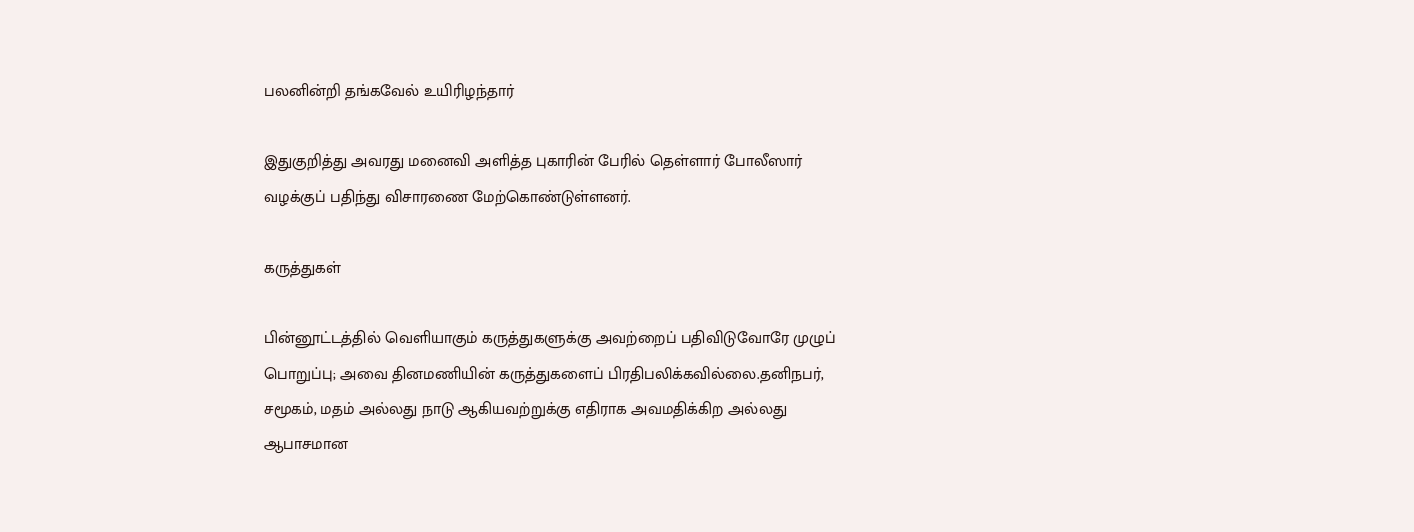பலனின்றி தங்கவேல் உயிரிழந்தார்

இதுகுறித்து அவரது மனைவி அளித்த புகாரின் பேரில் தெள்ளார் போலீஸார் வழக்குப் பதிந்து விசாரணை மேற்கொண்டுள்ளனர்.

கருத்துகள்

பின்னூட்டத்தில் வெளியாகும் கருத்துகளுக்கு அவற்றைப் பதிவிடுவோரே முழுப் பொறுப்பு; அவை தினமணியின் கருத்துகளைப் பிரதிபலிக்கவில்லை.தனிநபர், சமூகம், மதம் அல்லது நாடு ஆகியவற்றுக்கு எதிராக அவமதிக்கிற அல்லது ஆபாசமான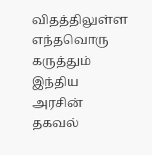விதத்திலுள்ள எந்தவொரு கருத்தும் இந்திய அரசின் தகவல்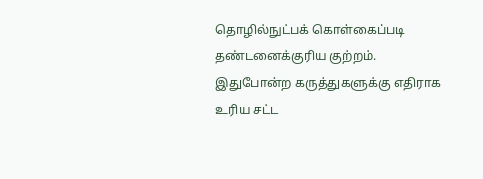தொழில்நுட்பக் கொள்கைப்படி தண்டனைக்குரிய குற்றம். இதுபோன்ற கருத்துகளுக்கு எதிராக உரிய சட்ட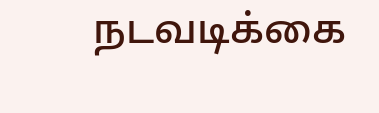நடவடிக்கை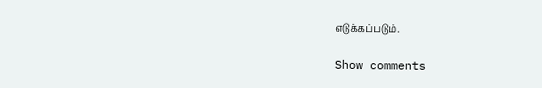எடுக்கப்படும்.

Show comments